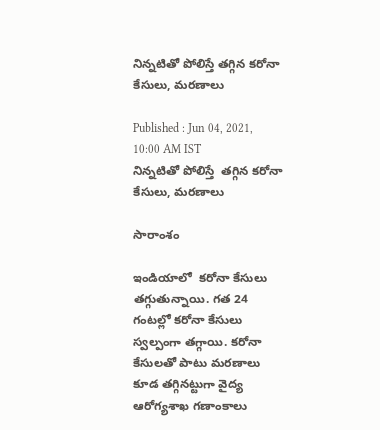నిన్నటితో పోలిస్తే తగ్గిన కరోనా కేసులు, మరణాలు

Published : Jun 04, 2021, 10:00 AM IST
నిన్నటితో పోలిస్తే  తగ్గిన కరోనా కేసులు, మరణాలు

సారాంశం

ఇండియాలో  కరోనా కేసులు తగ్గుతున్నాయి. గత 24 గంటల్లో కరోనా కేసులు స్వల్పంగా తగ్గాయి. కరోనా కేసులతో పాటు మరణాలు కూడ తగ్గినట్టుగా వైద్య ఆరోగ్యశాఖ గణాంకాలు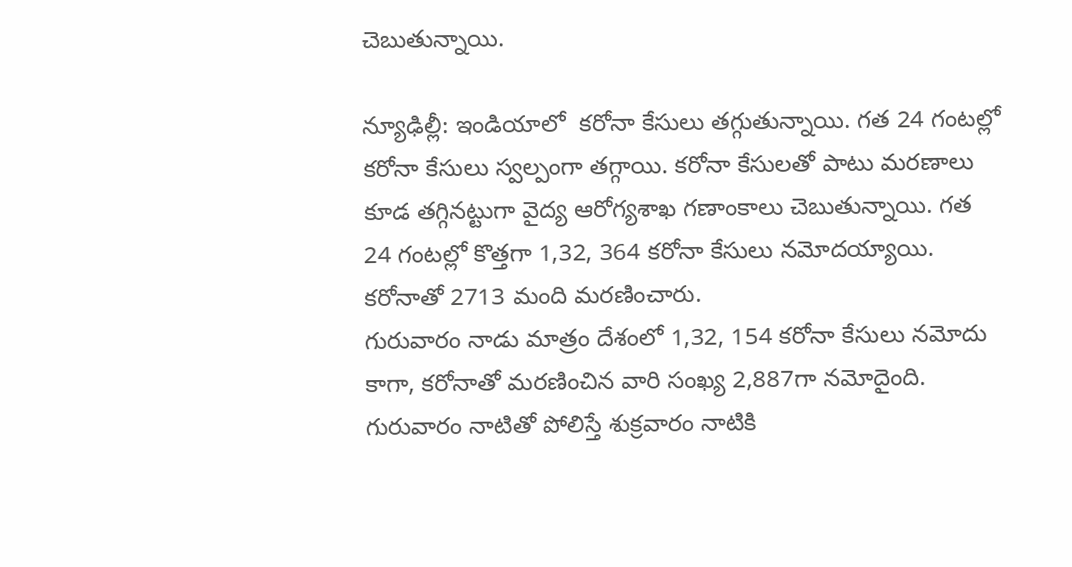చెబుతున్నాయి.

న్యూఢిల్లీ: ఇండియాలో  కరోనా కేసులు తగ్గుతున్నాయి. గత 24 గంటల్లో కరోనా కేసులు స్వల్పంగా తగ్గాయి. కరోనా కేసులతో పాటు మరణాలు కూడ తగ్గినట్టుగా వైద్య ఆరోగ్యశాఖ గణాంకాలు చెబుతున్నాయి. గత 24 గంటల్లో కొత్తగా 1,32, 364 కరోనా కేసులు నమోదయ్యాయి. కరోనాతో 2713 మంది మరణించారు.
గురువారం నాడు మాత్రం దేశంలో 1,32, 154 కరోనా కేసులు నమోదు కాగా, కరోనాతో మరణించిన వారి సంఖ్య 2,887గా నమోదైంది. గురువారం నాటితో పోలిస్తే శుక్రవారం నాటికి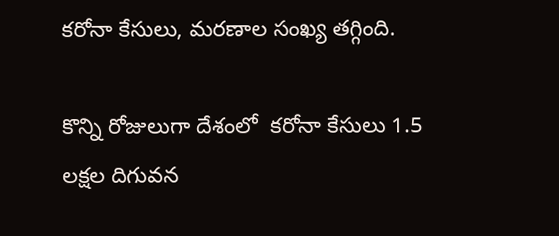కరోనా కేసులు, మరణాల సంఖ్య తగ్గింది.

కొన్ని రోజులుగా దేశంలో  కరోనా కేసులు 1.5 లక్షల దిగువన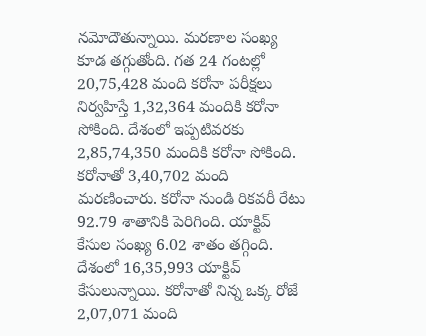నమోదౌతున్నాయి. మరణాల సంఖ్య కూడ తగ్గుతోంది. గత 24 గంటల్లో 20,75,428 మంది కరోనా పరీక్షలు నిర్వహిస్తే 1,32,364 మందికి కరోనా సోకింది. దేశంలో ఇప్పటివరకు 2,85,74,350 మందికి కరోనా సోకింది. కరోనాతో 3,40,702 మంది మరణించారు. కరోనా నుండి రికవరీ రేటు 92.79 శాతానికి పెరిగింది. యాక్టివ్ కేసుల సంఖ్య 6.02 శాతం తగ్గింది.  దేశంలో 16,35,993 యాక్టివ్ కేసులున్నాయి. కరోనాతో నిన్న ఒక్క రోజే 2,07,071 మంది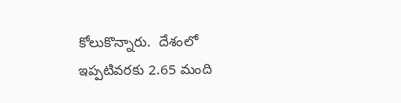కోలుకొన్నారు.  దేశంలో ఇప్పటివరకు 2.65 మంది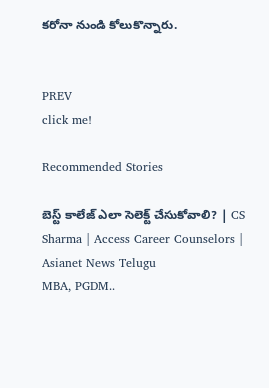కరోనా నుండి కోలుకొన్నారు.


PREV
click me!

Recommended Stories

బెస్ట్ కాలేజ్ ఎలా సెలెక్ట్ చేసుకోవాలి? | CS Sharma | Access Career Counselors | Asianet News Telugu
MBA, PGDM..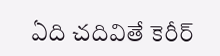ఏది చదివితే కెరీర్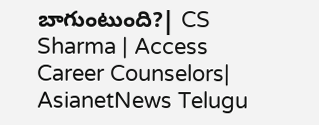బాగుంటుంది?| CS Sharma | Access Career Counselors| AsianetNews Telugu